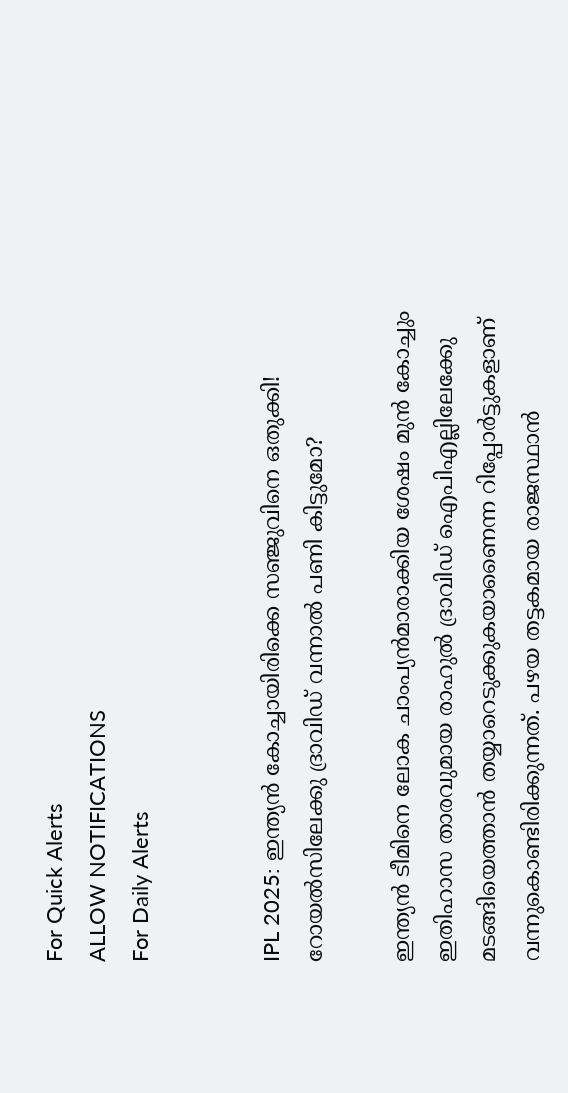For Quick Alerts
ALLOW NOTIFICATIONS
For Daily Alerts


IPL 2025: ഇന്ത്യന്‍ കോച്ചായിരിക്കെ സഞ്ജുവിനെ ഒതുക്കി! റോയല്‍സിലേക്കു ദ്രാവിഡ് വന്നാല്‍ പണി കിട്ടുമോ?

ഇന്ത്യന്‍ ടീമിനെ ലോക ചാംപ്യന്‍മാരാക്കിയ ശേഷം മുന്‍ കോച്ചും ഇതിഹാസ താരവുമായ രാഹുല്‍ ദ്രാവിഡ് ഐപിഎല്ലിലേക്കേു മടങ്ങിയെത്താന്‍ തയ്യാറെടുക്കുകയാണൈന്ന റിപ്പോര്‍ട്ടുകളാണ് വന്നുകൊണ്ടിരിക്കുന്നത്. പഴയ തട്ടകമായ രാജസ്ഥാന്‍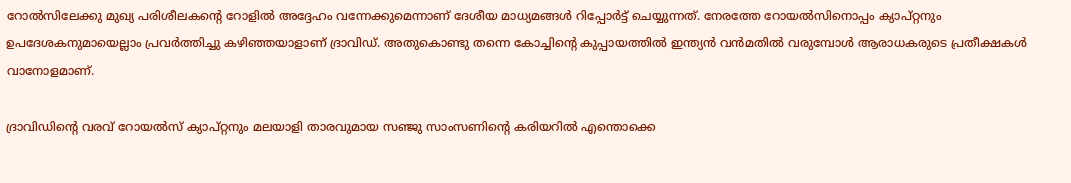റോല്‍സിലേക്കു മുഖ്യ പരിശീലകന്റെ റോളില്‍ അദ്ദേഹം വന്നേക്കുമെന്നാണ് ദേശീയ മാധ്യമങ്ങള്‍ റിപ്പോര്‍ട്ട് ചെയ്യുന്നത്. നേരത്തേ റോയല്‍സിനൊപ്പം ക്യാപ്റ്റനും ഉപദേശകനുമായെല്ലാം പ്രവര്‍ത്തിച്ചു കഴിഞ്ഞയാളാണ് ദ്രാവിഡ്. അതുകൊണ്ടു തന്നെ കോച്ചിന്റെ കുപ്പായത്തില്‍ ഇന്ത്യന്‍ വന്‍മതില്‍ വരുമ്പോള്‍ ആരാധകരുടെ പ്രതീക്ഷകള്‍ വാനോളമാണ്.

ദ്രാവിഡിന്റെ വരവ് റോയല്‍സ് ക്യാപ്റ്റനും മലയാളി താരവുമായ സഞ്ജു സാംസണിന്റെ കരിയറില്‍ എന്തൊക്കെ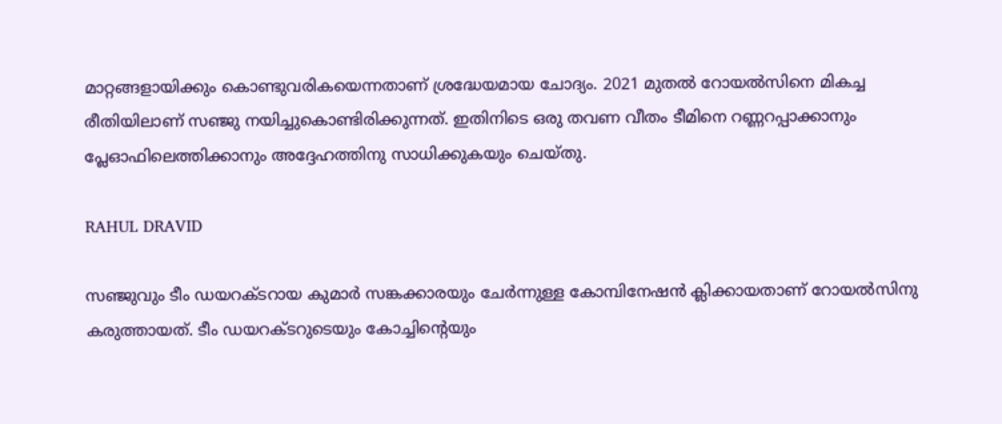മാറ്റങ്ങളായിക്കും കൊണ്ടുവരികയെന്നതാണ് ശ്രദ്ധേയമായ ചോദ്യം. 2021 മുതല്‍ റോയല്‍സിനെ മികച്ച രീതിയിലാണ് സഞ്ജു നയിച്ചുകൊണ്ടിരിക്കുന്നത്. ഇതിനിടെ ഒരു തവണ വീതം ടീമിനെ റണ്ണറപ്പാക്കാനും പ്ലേഓഫിലെത്തിക്കാനും അദ്ദേഹത്തിനു സാധിക്കുകയും ചെയ്തു.

RAHUL DRAVID

സഞ്ജുവും ടീം ഡയറക്ടറായ കുമാര്‍ സങ്കക്കാരയും ചേര്‍ന്നുള്ള കോമ്പിനേഷന്‍ ക്ലിക്കായതാണ് റോയല്‍സിനു കരുത്തായത്. ടീം ഡയറക്ടറുടെയും കോച്ചിന്റെയും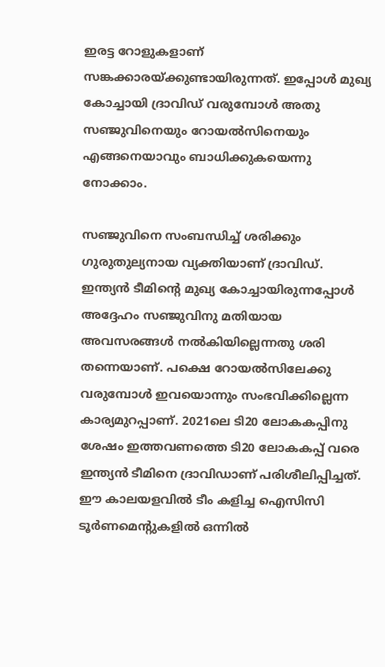ഇരട്ട റോളുകളാണ് സങ്കക്കാരയ്ക്കുണ്ടായിരുന്നത്. ഇപ്പോള്‍ മുഖ്യ കോച്ചായി ദ്രാവിഡ് വരുമ്പോള്‍ അതു സഞ്ജുവിനെയും റോയല്‍സിനെയും എങ്ങനെയാവും ബാധിക്കുകയെന്നു നോക്കാം.

സഞ്ജുവിനെ സംബന്ധിച്ച് ശരിക്കും ഗുരുതുല്യനായ വ്യക്തിയാണ് ദ്രാവിഡ്. ഇന്ത്യന്‍ ടീമിന്റെ മുഖ്യ കോച്ചായിരുന്നപ്പോള്‍ അദ്ദേഹം സഞ്ജുവിനു മതിയായ അവസരങ്ങള്‍ നല്‍കിയില്ലെന്നതു ശരി തന്നെയാണ്. പക്ഷെ റോയല്‍സിലേക്കു വരുമ്പോള്‍ ഇവയൊന്നും സംഭവിക്കില്ലെന്ന കാര്യമുറപ്പാണ്. 2021ലെ ടി20 ലോകകപ്പിനു ശേഷം ഇത്തവണത്തെ ടി20 ലോകകപ്പ് വരെ ഇന്ത്യന്‍ ടീമിനെ ദ്രാവിഡാണ് പരിശീലിപ്പിച്ചത്. ഈ കാലയളവില്‍ ടീം കളിച്ച ഐസിസി ടൂര്‍ണമെന്റുകളില്‍ ഒന്നില്‍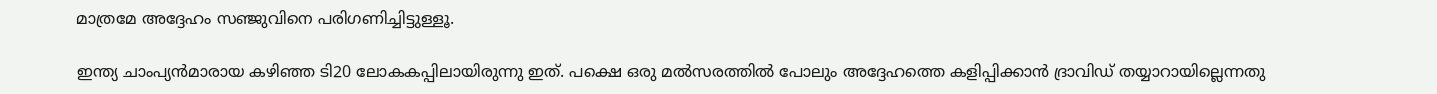മാത്രമേ അദ്ദേഹം സഞ്ജുവിനെ പരിഗണിച്ചിട്ടുള്ളൂ.

ഇന്ത്യ ചാംപ്യന്‍മാരായ കഴിഞ്ഞ ടി20 ലോകകപ്പിലായിരുന്നു ഇത്. പക്ഷെ ഒരു മല്‍സരത്തില്‍ പോലും അദ്ദേഹത്തെ കളിപ്പിക്കാന്‍ ദ്രാവിഡ് തയ്യാറായില്ലെന്നതു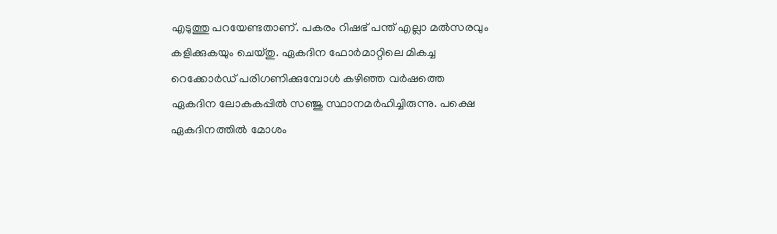എടുത്തു പറയേണ്ടതാണ്. പകരം റിഷഭ് പന്ത് എല്ലാ മല്‍സരവും കളിക്കുകയും ചെയ്തു. ഏകദിന ഫോര്‍മാറ്റിലെ മികച്ച റെക്കോര്‍ഡ് പരിഗണിക്കുമ്പോള്‍ കഴിഞ്ഞ വര്‍ഷത്തെ ഏകദിന ലോകകപ്പില്‍ സഞ്ജു സ്ഥാനമര്‍ഹിച്ചിരുന്നു. പക്ഷെ ഏകദിനത്തില്‍ മോശം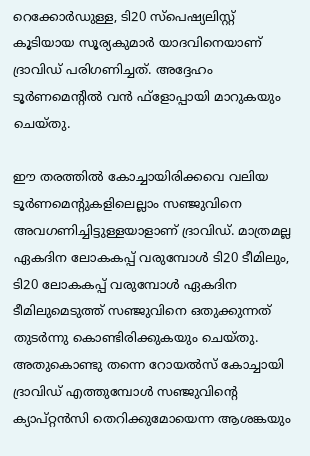റെക്കോര്‍ഡുള്ള, ടി20 സ്‌പെഷ്യലിസ്റ്റ് കൂടിയായ സൂര്യകുമാര്‍ യാദവിനെയാണ് ദ്രാവിഡ് പരിഗണിച്ചത്. അദ്ദേഹം ടൂര്‍ണമെന്റില്‍ വന്‍ ഫ്‌ളോപ്പായി മാറുകയും ചെയ്തു.

ഈ തരത്തില്‍ കോച്ചായിരിക്കവെ വലിയ ടൂര്‍ണമെന്റുകളിലെല്ലാം സഞ്ജുവിനെ അവഗണിച്ചിട്ടുള്ളയാളാണ് ദ്രാവിഡ്. മാത്രമല്ല ഏകദിന ലോകകപ്പ് വരുമ്പോള്‍ ടി20 ടീമിലും, ടി20 ലോകകപ്പ് വരുമ്പോള്‍ ഏകദിന ടീമിലുമെടുത്ത് സഞ്ജുവിനെ ഒതുക്കുന്നത് തുടര്‍ന്നു കൊണ്ടിരിക്കുകയും ചെയ്തു. അതുകൊണ്ടു തന്നെ റോയല്‍സ് കോച്ചായി ദ്രാവിഡ് എത്തുമ്പോള്‍ സഞ്ജുവിന്റെ ക്യാപ്റ്റന്‍സി തെറിക്കുമോയെന്ന ആശങ്കയും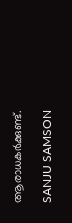ആരാധകര്‍ക്കുണ്ട്.

SANJU SAMSON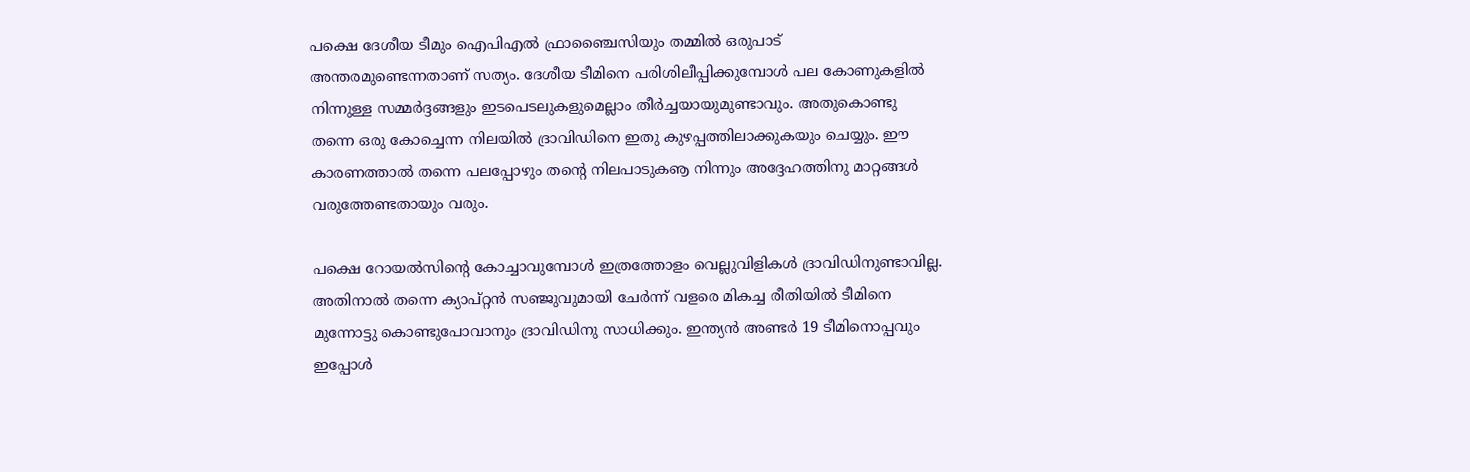പക്ഷെ ദേശീയ ടീമും ഐപിഎല്‍ ഫ്രാഞ്ചൈസിയും തമ്മില്‍ ഒരുപാട് അന്തരമുണ്ടെന്നതാണ് സത്യം. ദേശീയ ടീമിനെ പരിശിലീപ്പിക്കുമ്പോള്‍ പല കോണുകളില്‍ നിന്നുള്ള സമ്മര്‍ദ്ദങ്ങളും ഇടപെടലുകളുമെല്ലാം തീര്‍ച്ചയായുമുണ്ടാവും. അതുകൊണ്ടു തന്നെ ഒരു കോച്ചെന്ന നിലയില്‍ ദ്രാവിഡിനെ ഇതു കുഴപ്പത്തിലാക്കുകയും ചെയ്യും. ഈ കാരണത്താല്‍ തന്നെ പലപ്പോഴും തന്റെ നിലപാടുകൡ നിന്നും അദ്ദേഹത്തിനു മാറ്റങ്ങള്‍ വരുത്തേണ്ടതായും വരും.

പക്ഷെ റോയല്‍സിന്റെ കോച്ചാവുമ്പോള്‍ ഇത്രത്തോളം വെല്ലുവിളികള്‍ ദ്രാവിഡിനുണ്ടാവില്ല. അതിനാല്‍ തന്നെ ക്യാപ്റ്റന്‍ സഞ്ജുവുമായി ചേര്‍ന്ന് വളരെ മികച്ച രീതിയില്‍ ടീമിനെ മുന്നോട്ടു കൊണ്ടുപോവാനും ദ്രാവിഡിനു സാധിക്കും. ഇന്ത്യന്‍ അണ്ടര്‍ 19 ടീമിനൊപ്പവും ഇപ്പോള്‍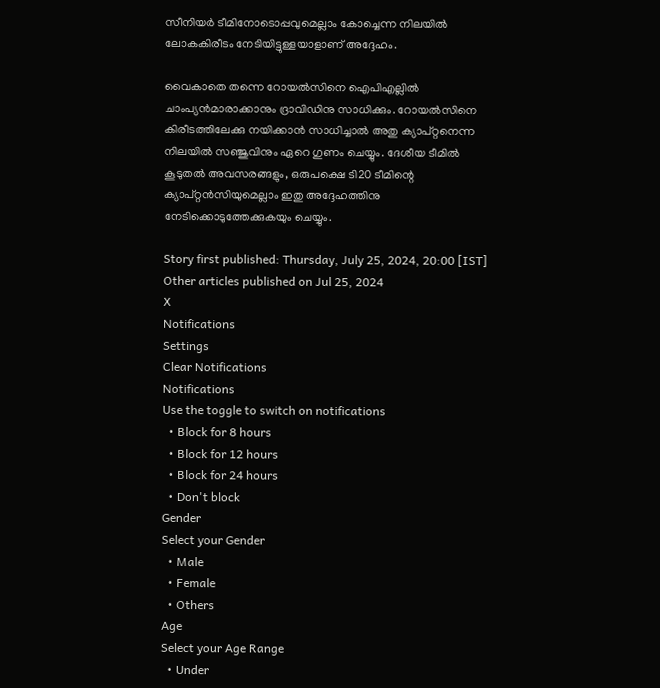സീനിയര്‍ ടീമിനോടൊപ്പവുമെല്ലാം കോച്ചെന്ന നിലയില്‍ ലോകകിരീടം നേടിയിട്ടുള്ളയാളാണ് അദ്ദേഹം.

വൈകാതെ തന്നെ റോയല്‍സിനെ ഐപിഎല്ലില്‍ ചാംപ്യന്‍മാരാക്കാനും ദ്രാവിഡിനു സാധിക്കും. റോയല്‍സിനെ കിരീടത്തിലേക്കു നയിക്കാന്‍ സാധിച്ചാല്‍ അതു ക്യാപ്റ്റനെന്ന നിലയില്‍ സഞ്ജുവിനും ഏറെ ഗുണം ചെയ്യും. ദേശീയ ടീമില്‍ കൂടുതല്‍ അവസരങ്ങളും, ഒരുപക്ഷെ ടി20 ടീമിന്റെ ക്യാപ്റ്റന്‍സിയുമെല്ലാം ഇതു അദ്ദേഹത്തിനു നേടിക്കൊടുത്തേക്കുകയും ചെയ്യും.

Story first published: Thursday, July 25, 2024, 20:00 [IST]
Other articles published on Jul 25, 2024
X
Notifications
Settings
Clear Notifications
Notifications
Use the toggle to switch on notifications
  • Block for 8 hours
  • Block for 12 hours
  • Block for 24 hours
  • Don't block
Gender
Select your Gender
  • Male
  • Female
  • Others
Age
Select your Age Range
  • Under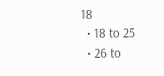18
  • 18 to 25
  • 26 to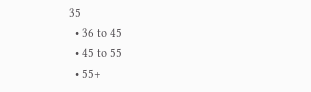35
  • 36 to 45
  • 45 to 55
  • 55+